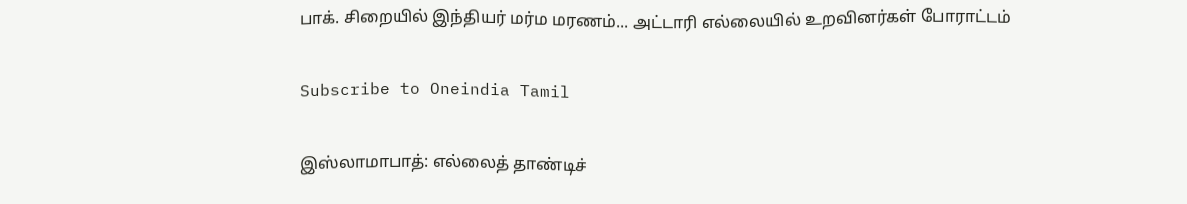பாக். சிறையில் இந்தியர் மர்ம மரணம்... அட்டாரி எல்லையில் உறவினர்கள் போராட்டம்

Subscribe to Oneindia Tamil

இஸ்லாமாபாத்: எல்லைத் தாண்டிச்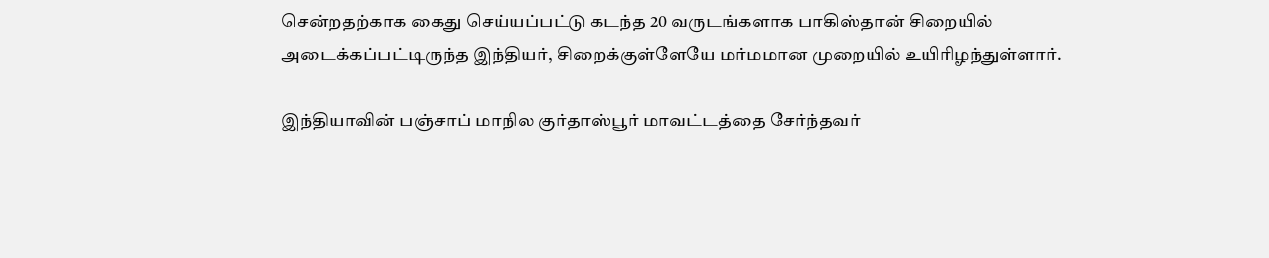சென்றதற்காக கைது செய்யப்பட்டு கடந்த 20 வருடங்களாக பாகிஸ்தான் சிறையில் அடைக்கப்பட்டிருந்த இந்தியர், சிறைக்குள்ளேயே மர்மமான முறையில் உயிரிழந்துள்ளார்.

இந்தியாவின் பஞ்சாப் மாநில குர்தாஸ்பூர் மாவட்டத்தை சேர்ந்தவர்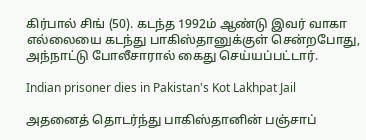கிர்பால் சிங் (50). கடந்த 1992ம் ஆண்டு இவர் வாகா எல்லையை கடந்து பாகிஸ்தானுக்குள் சென்றபோது, அந்நாட்டு போலீசாரால் கைது செய்யப்பட்டார்.

Indian prisoner dies in Pakistan's Kot Lakhpat Jail

அதனைத் தொடர்ந்து பாகிஸ்தானின் பஞ்சாப்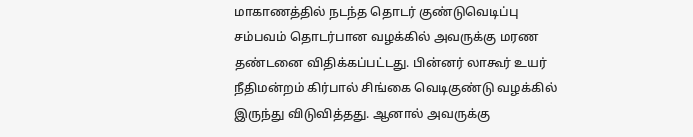மாகாணத்தில் நடந்த தொடர் குண்டுவெடிப்பு சம்பவம் தொடர்பான வழக்கில் அவருக்கு மரண தண்டனை விதிக்கப்பட்டது. பின்னர் லாகூர் உயர் நீதிமன்றம் கிர்பால் சிங்கை வெடிகுண்டு வழக்கில் இருந்து விடுவித்தது. ஆனால் அவருக்கு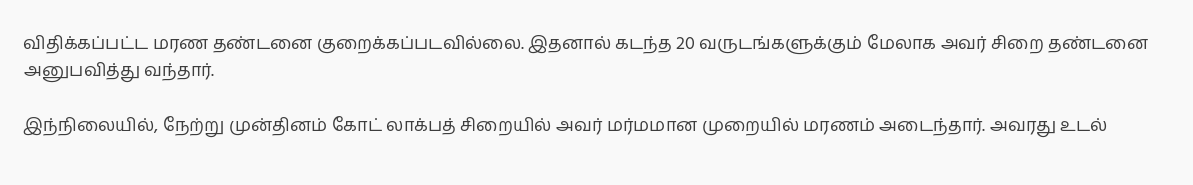விதிக்கப்பட்ட மரண தண்டனை குறைக்கப்படவில்லை. இதனால் கடந்த 20 வருடங்களுக்கும் மேலாக அவர் சிறை தண்டனை அனுபவித்து வந்தார்.

இந்நிலையில், நேற்று முன்தினம் கோட் லாக்பத் சிறையில் அவர் மர்மமான முறையில் மரணம் அடைந்தார். அவரது உடல்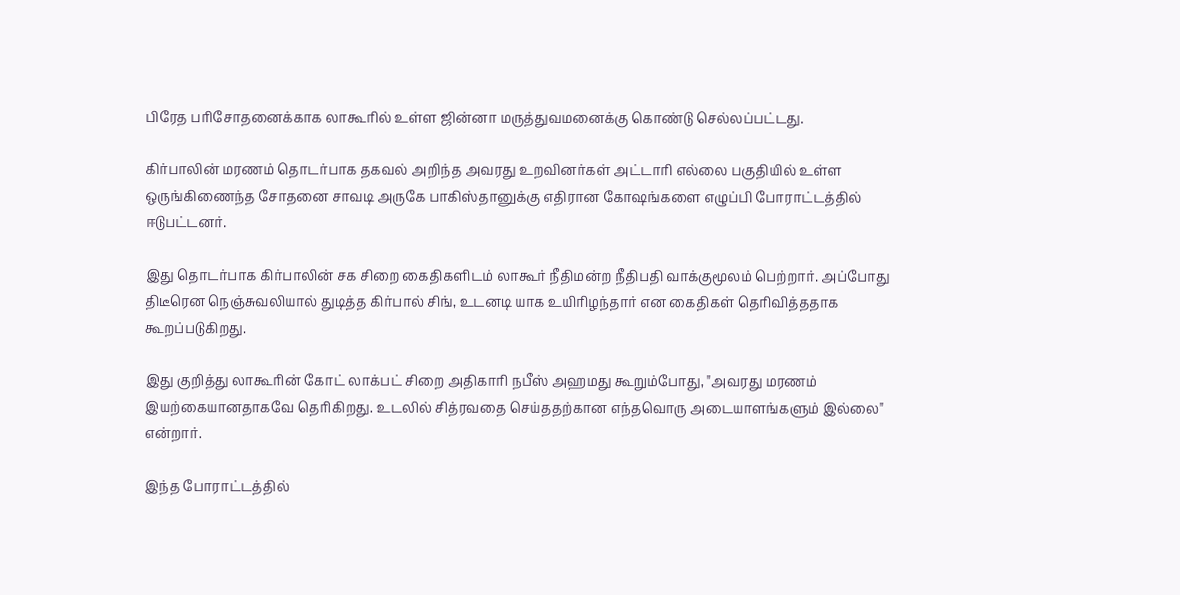பிரேத பரிசோதனைக்காக லாகூரில் உள்ள ஜின்னா மருத்துவமனைக்கு கொண்டு செல்லப்பட்டது.

கிர்பாலின் மரணம் தொடர்பாக தகவல் அறிந்த அவரது உறவினர்கள் அட்டாரி எல்லை பகுதியில் உள்ள ஒருங்கிணைந்த சோதனை சாவடி அருகே பாகிஸ்தானுக்கு எதிரான கோஷங்களை எழுப்பி போராட்டத்தில் ஈடுபட்டனர்.

இது தொடர்பாக கிர்பாலின் சக சிறை கைதிகளிடம் லாகூர் நீதிமன்ற நீதிபதி வாக்குமூலம் பெற்றார். அப்போது திடீரென நெஞ்சுவலியால் துடித்த கிர்பால் சிங், உடனடி யாக உயிரிழந்தார் என கைதிகள் தெரிவித்ததாக கூறப்படுகிறது.

இது குறித்து லாகூரின் கோட் லாக்பட் சிறை அதிகாரி நபீஸ் அஹமது கூறும்போது, "அவரது மரணம் இயற்கையானதாகவே தெரிகிறது. உடலில் சித்ரவதை செய்ததற்கான எந்தவொரு அடையாளங்களும் இல்லை" என்றார்.

இந்த போராட்டத்தில்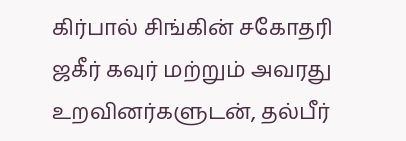கிர்பால் சிங்கின் சகோதரி ஜகீர் கவுர் மற்றும் அவரது உறவினர்களுடன், தல்பீர்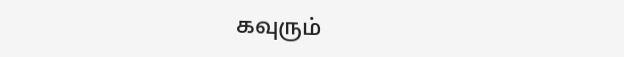கவுரும்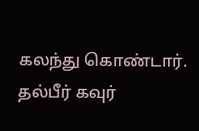கலந்து கொண்டார். தல்பீர் கவுர்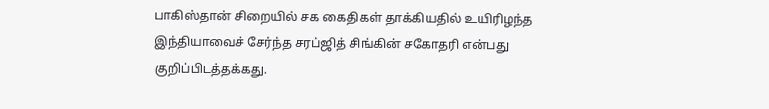பாகிஸ்தான் சிறையில் சக கைதிகள் தாக்கியதில் உயிரிழந்த இந்தியாவைச் சேர்ந்த சரப்ஜித் சிங்கின் சகோதரி என்பது குறிப்பிடத்தக்கது.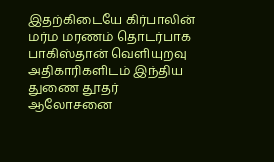இதற்கிடையே கிர்பாலின் மர்ம மரணம் தொடர்பாக பாகிஸ்தான் வெளியுறவு அதிகாரிகளிடம் இந்திய துணை தூதர் ஆலோசனை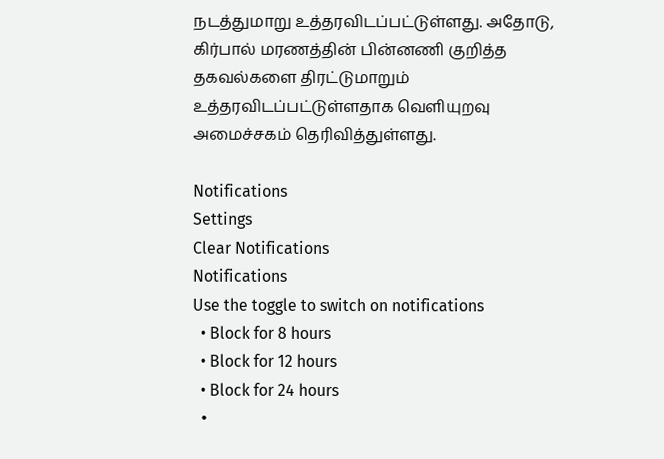நடத்துமாறு உத்தரவிடப்பட்டுள்ளது. அதோடு, கிர்பால் மரணத்தின் பின்னணி குறித்த தகவல்களை திரட்டுமாறும் உத்தரவிடப்பட்டுள்ளதாக வெளியுறவு அமைச்சகம் தெரிவித்துள்ளது.

Notifications
Settings
Clear Notifications
Notifications
Use the toggle to switch on notifications
  • Block for 8 hours
  • Block for 12 hours
  • Block for 24 hours
  •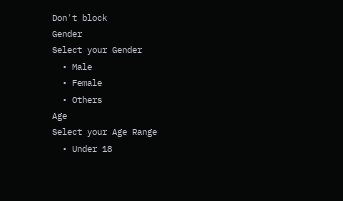Don't block
Gender
Select your Gender
  • Male
  • Female
  • Others
Age
Select your Age Range
  • Under 18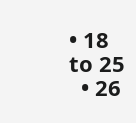• 18 to 25
  • 26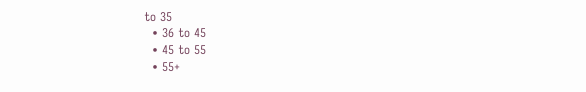to 35
  • 36 to 45
  • 45 to 55
  • 55+